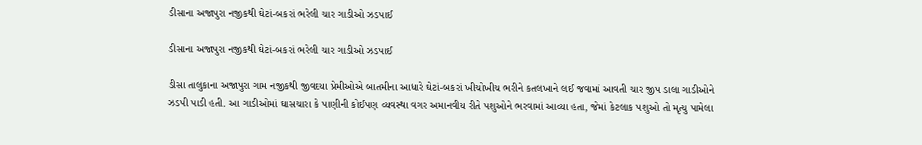ડીસાના અજાપુરા નજીકથી ઘેટાં-બકરાં ભરેલી ચાર ગાડીઓ ઝડપાઈ

ડીસાના અજાપુરા નજીકથી ઘેટાં-બકરાં ભરેલી ચાર ગાડીઓ ઝડપાઈ

ડીસા તાલુકાના અજાપુરા ગામ નજીકથી જીવદયા પ્રેમીઓએ બાતમીના આધારે ઘેટાં-બકરાં ખીચોખીચ ભરીને કતલખાને લઈ જવામાં આવતી ચાર જીપ ડાલા ગાડીઓને ઝડપી પાડી હતી. આ ગાડીઓમાં ઘાસચારા કે પાણીની કોઈપણ વ્યવસ્થા વગર અમાનવીય રીતે પશુઓને ભરવામાં આવ્યા હતા, જેમાં કેટલાક પશુઓ તો મૃત્યુ પામેલા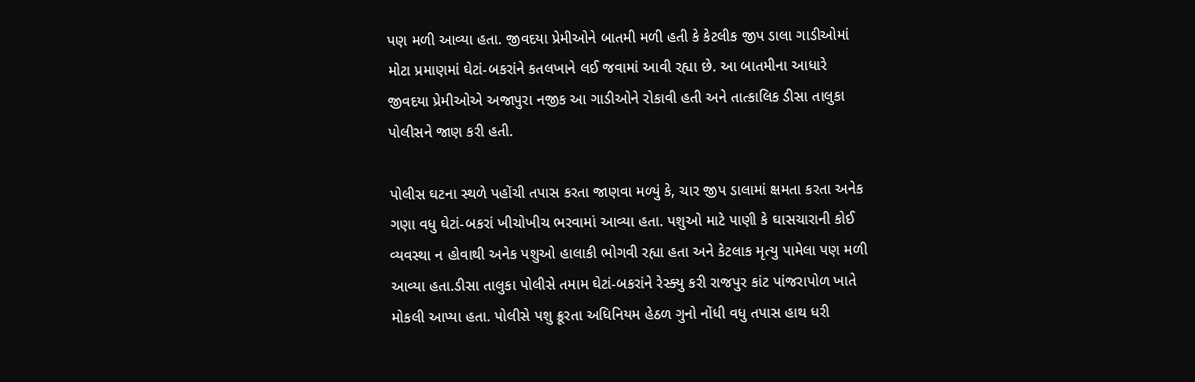પણ મળી આવ્યા હતા. જીવદયા પ્રેમીઓને બાતમી મળી હતી કે કેટલીક જીપ ડાલા ગાડીઓમાં મોટા પ્રમાણમાં ઘેટાં-બકરાંને કતલખાને લઈ જવામાં આવી રહ્યા છે. આ બાતમીના આધારે જીવદયા પ્રેમીઓએ અજાપુરા નજીક આ ગાડીઓને રોકાવી હતી અને તાત્કાલિક ડીસા તાલુકા પોલીસને જાણ કરી હતી.

પોલીસ ઘટના સ્થળે પહોંચી તપાસ કરતા જાણવા મળ્યું કે, ચાર જીપ ડાલામાં ક્ષમતા કરતા અનેક ગણા વધુ ઘેટાં-બકરાં ખીચોખીચ ભરવામાં આવ્યા હતા. પશુઓ માટે પાણી કે ઘાસચારાની કોઈ વ્યવસ્થા ન હોવાથી અનેક પશુઓ હાલાકી ભોગવી રહ્યા હતા અને કેટલાક મૃત્યુ પામેલા પણ મળી આવ્યા હતા.ડીસા તાલુકા પોલીસે તમામ ઘેટાં-બકરાંને રેસ્ક્યુ કરી રાજપુર કાંટ પાંજરાપોળ ખાતે મોકલી આપ્યા હતા. પોલીસે પશુ ક્રૂરતા અધિનિયમ હેઠળ ગુનો નોંધી વધુ તપાસ હાથ ધરી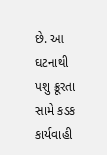છે. આ ઘટનાથી પશુ ક્રૂરતા સામે કડક કાર્યવાહી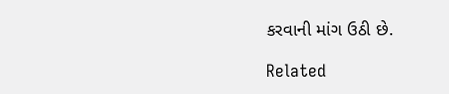કરવાની માંગ ઉઠી છે.

Related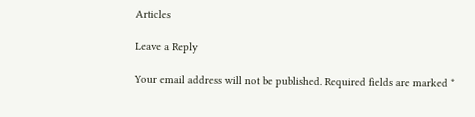Articles

Leave a Reply

Your email address will not be published. Required fields are marked *